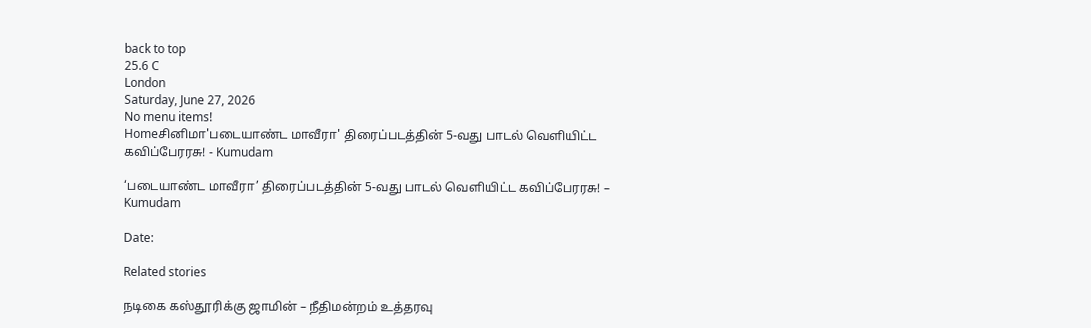back to top
25.6 C
London
Saturday, June 27, 2026
No menu items!
Homeசினிமா'படையாண்ட மாவீரா' திரைப்படத்தின் 5-வது பாடல் வெளியிட்ட கவிப்பேரரசு! - Kumudam

‘படையாண்ட மாவீரா’ திரைப்படத்தின் 5-வது பாடல் வெளியிட்ட கவிப்பேரரசு! – Kumudam

Date:

Related stories

நடிகை கஸ்தூரிக்கு ஜாமின் – நீதிமன்றம் உத்தரவு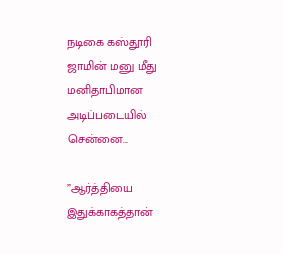நடிகை கஸ்தூரி ஜாமின் மனு மீது மனிதாபிமான அடிப்படையில் சென்னை...

”ஆர்த்தியை இதுக்காகத்தான்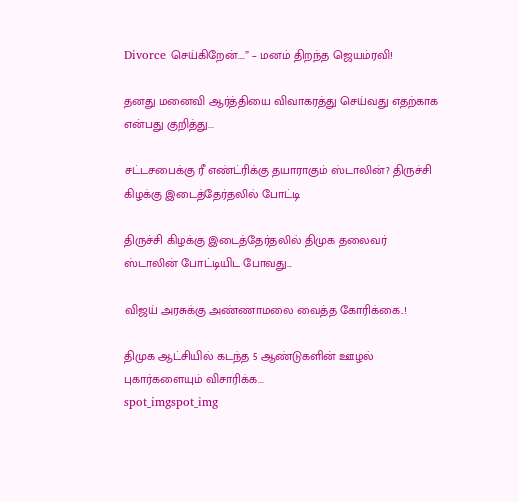Divorce செய்கிறேன்….” – மனம் திறந்த ஜெயம்ரவி!

தனது மனைவி ஆர்த்தியை விவாகரத்து செய்வது எதற்காக என்பது குறித்து...

சட்டசபைக்கு ரீ எண்ட்ரிக்கு தயாராகும் ஸ்டாலின்? திருச்சி கிழக்கு இடைத்தேர்தலில் போட்டி

திருச்சி கிழக்கு இடைத்தேர்தலில் திமுக தலைவர் ஸ்டாலின் போட்டியிட போவது...

விஜய் அரசுக்கு அண்ணாமலை வைத்த கோரிக்கை..!

திமுக ஆட்சியில் கடந்த 5 ஆண்டுகளின் ஊழல் புகார்களையும் விசாரிக்க...
spot_imgspot_img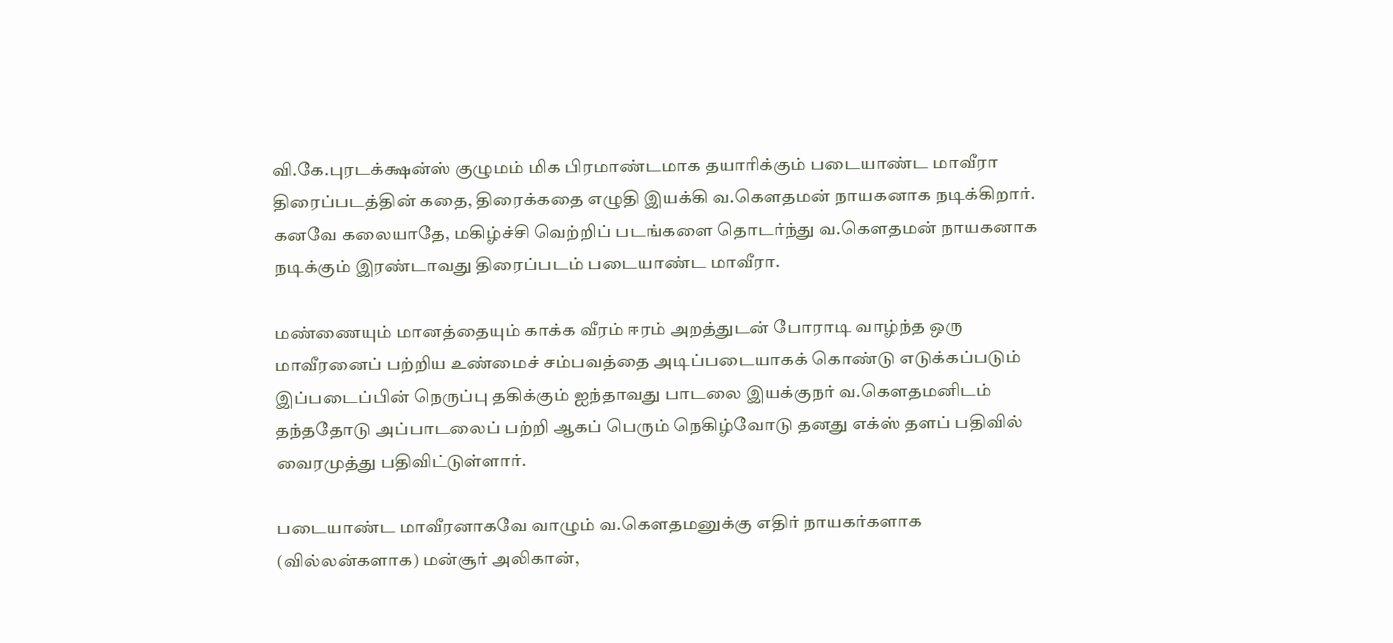வி.கே.புரடக்க்ஷன்ஸ் குழுமம் மிக பிரமாண்டமாக தயாரிக்கும் படையாண்ட மாவீரா திரைப்படத்தின் கதை, திரைக்கதை எழுதி இயக்கி வ.கௌதமன் நாயகனாக நடிக்கிறார். கனவே கலையாதே, மகிழ்ச்சி வெற்றிப் படங்களை தொடர்ந்து வ.கௌதமன் நாயகனாக நடிக்கும் இரண்டாவது திரைப்படம் படையாண்ட மாவீரா.

மண்ணையும் மானத்தையும் காக்க வீரம் ஈரம் அறத்துடன் போராடி வாழ்ந்த ஒரு மாவீரனைப் பற்றிய உண்மைச் சம்பவத்தை அடிப்படையாகக் கொண்டு எடுக்கப்படும் இப்படைப்பின் நெருப்பு தகிக்கும் ஐந்தாவது பாடலை இயக்குநர் வ.கௌதமனிடம் தந்ததோடு அப்பாடலைப் பற்றி ஆகப் பெரும் நெகிழ்வோடு தனது எக்ஸ் தளப் பதிவில் வைரமுத்து பதிவிட்டுள்ளார்.

படையாண்ட மாவீரனாகவே வாழும் வ.கௌதமனுக்கு எதிர் நாயகர்களாக (வில்லன்களாக) மன்சூர் அலிகான்,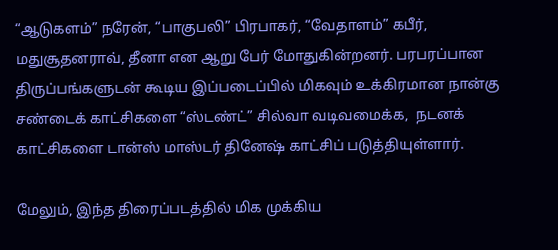“ஆடுகளம்” நரேன், “பாகுபலி” பிரபாகர், “வேதாளம்” கபீர், மதுசூதனராவ், தீனா என ஆறு பேர் மோதுகின்றனர். பரபரப்பான திருப்பங்களுடன் கூடிய இப்படைப்பில் மிகவும் உக்கிரமான நான்கு சண்டைக் காட்சிகளை “ஸ்டண்ட்” சில்வா வடிவமைக்க,  நடனக் காட்சிகளை டான்ஸ் மாஸ்டர் தினேஷ் காட்சிப் படுத்தியுள்ளார்.

மேலும், இந்த திரைப்படத்தில் மிக முக்கிய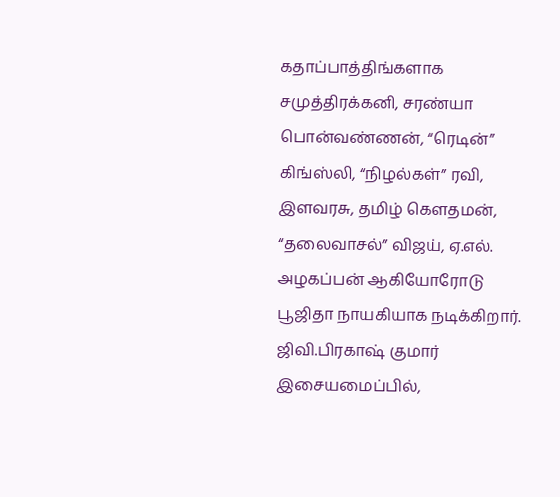கதாப்பாத்திங்களாக சமுத்திரக்கனி, சரண்யா பொன்வண்ணன், “ரெடின்” கிங்ஸ்லி, “நிழல்கள்” ரவி, இளவரசு, தமிழ் கெளதமன், “தலைவாசல்” விஜய், ஏ.எல். அழகப்பன் ஆகியோரோடு பூஜிதா நாயகியாக நடிக்கிறார்.  ஜிவி.பிரகாஷ் குமார் இசையமைப்பில்,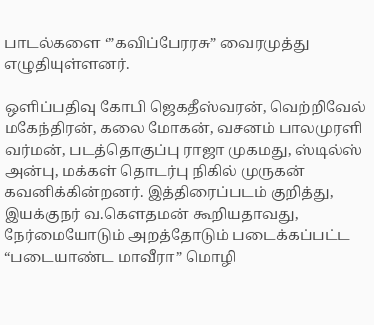பாடல்களை ‘”கவிப்பேரரசு” வைரமுத்து எழுதியுள்ளனர்.

ஒளிப்பதிவு கோபி ஜெகதீஸ்வரன், வெற்றிவேல் மகேந்திரன், கலை மோகன், வசனம் பாலமுரளி வர்மன், படத்தொகுப்பு ராஜா முகமது, ஸ்டில்ஸ் அன்பு, மக்கள் தொடர்பு நிகில் முருகன் கவனிக்கின்றனர். இத்திரைப்படம் குறித்து, இயக்குநர் வ.கௌதமன் கூறியதாவது,  நேர்மையோடும் அறத்தோடும் படைக்கப்பட்ட “படையாண்ட மாவீரா” மொழி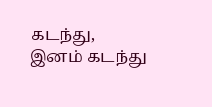கடந்து, இனம் கடந்து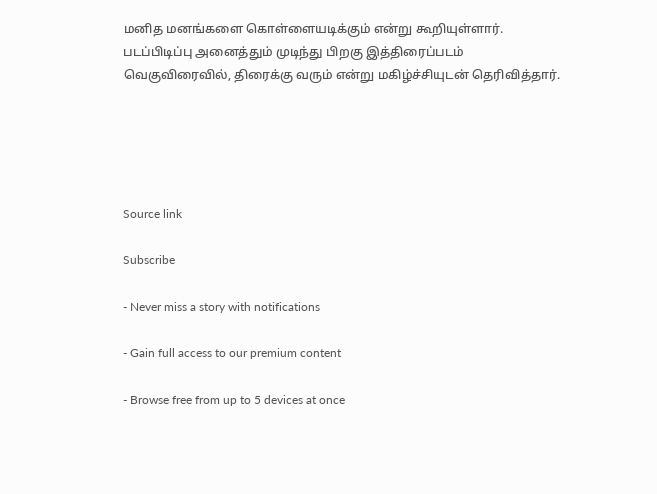மனித மனங்களை கொள்ளையடிக்கும் என்று கூறியுள்ளார்.  படப்பிடிப்பு அனைத்தும் முடிந்து பிறகு இத்திரைப்படம் வெகுவிரைவில், திரைக்கு வரும் என்று மகிழ்ச்சியுடன் தெரிவித்தார்.





Source link

Subscribe

- Never miss a story with notifications

- Gain full access to our premium content

- Browse free from up to 5 devices at once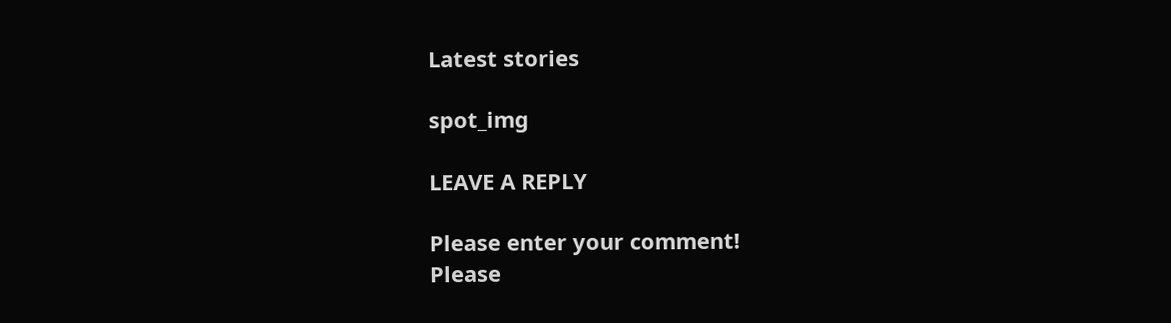Latest stories

spot_img

LEAVE A REPLY

Please enter your comment!
Please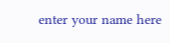enter your name here